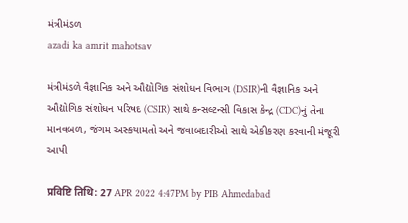મંત્રીમંડળ
azadi ka amrit mahotsav

મંત્રીમંડળે વૈજ્ઞાનિક અને ઔદ્યોગિક સંશોધન વિભાગ (DSIR)ની વૈજ્ઞાનિક અને ઔદ્યોગિક સંશોધન પરિષદ (CSIR) સાથે કન્સલ્ટન્સી વિકાસ કેન્દ્ર (CDC)નું તેના માનવબળ, જંગમ અસ્કયામતો અને જવાબદારીઓ સાથે એકીકરણ કરવાની મંજૂરી આપી

प्रविष्टि तिथि: 27 APR 2022 4:47PM by PIB Ahmedabad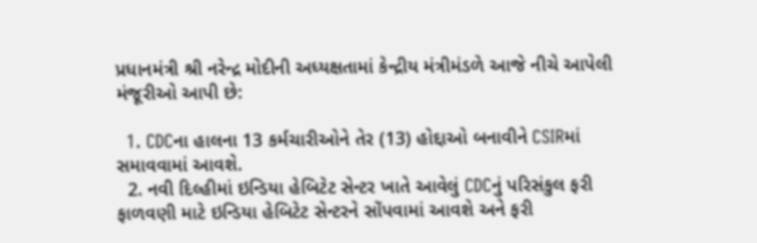પ્રધાનમંત્રી શ્રી નરેન્દ્ર મોદીની અધ્યક્ષતામાં કેન્દ્રીય મંત્રીમંડળે આજે નીચે આપેલી મંજૂરીઓ આપી છે:

  1. CDCના હાલના 13 કર્મચારીઓને તેર (13) હોદ્દાઓ બનાવીને CSIRમાં સમાવવામાં આવશે.
  2. નવી દિલ્હીમાં ઇન્ડિયા હેબિટેટ સેન્ટર ખાતે આવેલું CDCનું પરિસંકુલ ફરી ફાળવણી માટે ઇન્ડિયા હેબિટેટ સેન્ટરને સોંપવામાં આવશે અને ફરી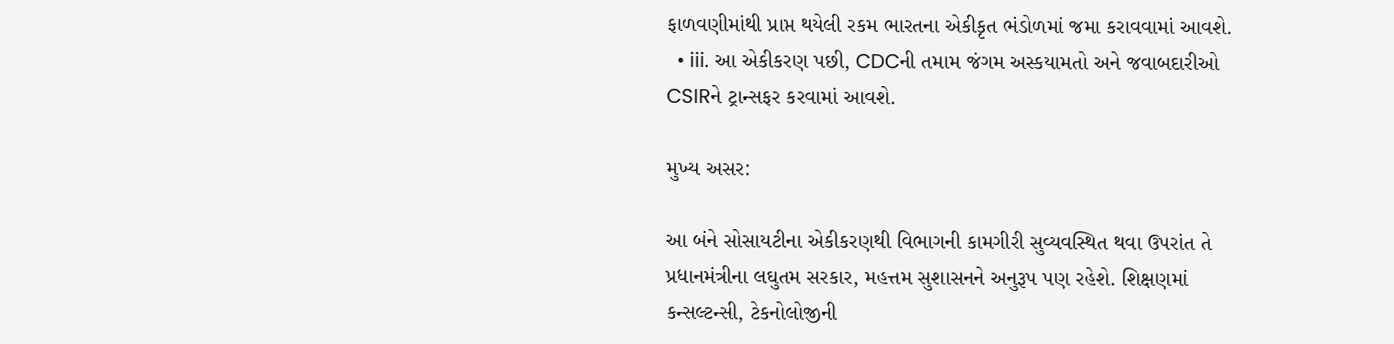ફાળવણીમાંથી પ્રાપ્ત થયેલી રકમ ભારતના એકીકૃત ભંડોળમાં જમા કરાવવામાં આવશે.
  • iii. આ એકીકરણ પછી, CDCની તમામ જંગમ અસ્કયામતો અને જવાબદારીઓ CSIRને ટ્રાન્સફર કરવામાં આવશે.

મુખ્ય અસર:

આ બંને સોસાયટીના એકીકરણથી વિભાગની કામગીરી સુવ્યવસ્થિત થવા ઉપરાંત તે પ્રધાનમંત્રીના લઘુતમ સરકાર, મહત્તમ સુશાસનને અનુરૂપ પણ રહેશે. શિક્ષણમાં કન્સલ્ટન્સી, ટેકનોલોજીની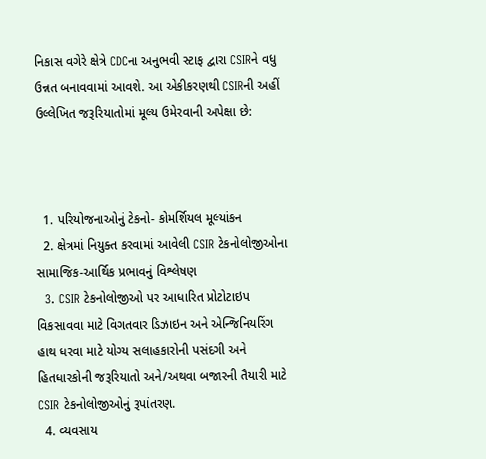નિકાસ વગેરે ક્ષેત્રે CDCના અનુભવી સ્ટાફ દ્વારા CSIRને વધુ ઉન્નત બનાવવામાં આવશે. આ એકીકરણથી CSIRની અહીં ઉલ્લેખિત જરૂરિયાતોમાં મૂલ્ય ઉમેરવાની અપેક્ષા છે:



  1. પરિયોજનાઓનું ટેકનો- કોમર્શિયલ મૂલ્યાંકન
  2. ક્ષેત્રમાં નિયુક્ત કરવામાં આવેલી CSIR ટેકનોલોજીઓના સામાજિક-આર્થિક પ્રભાવનું વિશ્લેષણ
  3. CSIR ટેકનોલોજીઓ પર આધારિત પ્રોટોટાઇપ વિકસાવવા માટે વિગતવાર ડિઝાઇન અને એન્જિનિયરિંગ હાથ ધરવા માટે યોગ્ય સલાહકારોની પસંદગી અને હિતધારકોની જરૂરિયાતો અને/અથવા બજારની તૈયારી માટે CSIR ટેકનોલોજીઓનું રૂપાંતરણ.
  4. વ્યવસાય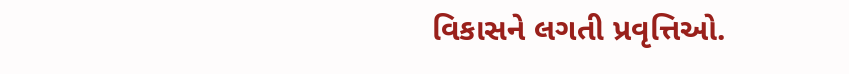વિકાસને લગતી પ્રવૃત્તિઓ.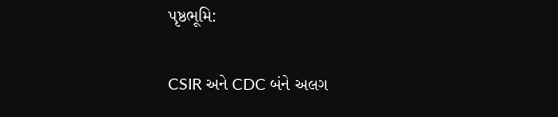પૃષ્ઠભૂમિ:

CSIR અને CDC બંને અલગ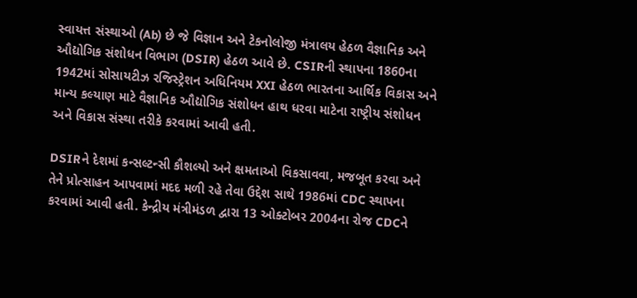સ્વાયત્ત સંસ્થાઓ (Ab) છે જે વિજ્ઞાન અને ટેકનોલોજી મંત્રાલય હેઠળ વૈજ્ઞાનિક અને ઔદ્યોગિક સંશોધન વિભાગ (DSIR) હેઠળ આવે છે. CSIRની સ્થાપના 1860ના 1942માં સોસાયટીઝ રજિસ્ટ્રેશન અધિનિયમ XXI હેઠળ ભારતના આર્થિક વિકાસ અને માન્ય કલ્યાણ માટે વૈજ્ઞાનિક ઔદ્યોગિક સંશોધન હાથ ધરવા માટેના રાષ્ટ્રીય સંશોધન અને વિકાસ સંસ્થા તરીકે કરવામાં આવી હતી.

DSIRને દેશમાં કન્સલ્ટન્સી કૌશલ્યો અને ક્ષમતાઓ વિકસાવવા, મજબૂત કરવા અને તેને પ્રોત્સાહન આપવામાં મદદ મળી રહે તેવા ઉદ્દેશ સાથે 1986માં CDC સ્થાપના કરવામાં આવી હતી. કેન્દ્રીય મંત્રીમંડળ દ્વારા 13 ઓક્ટોબર 2004ના રોજ CDCને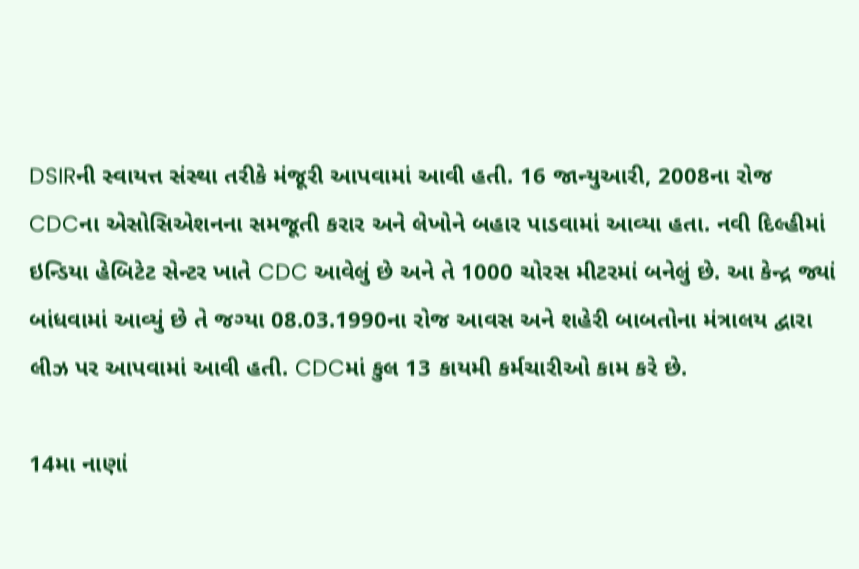DSIRની સ્વાયત્ત સંસ્થા તરીકે મંજૂરી આપવામાં આવી હતી. 16 જાન્યુઆરી, 2008ના રોજ CDCના એસોસિએશનના સમજૂતી કરાર અને લેખોને બહાર પાડવામાં આવ્યા હતા. નવી દિલ્હીમાં ઇન્ડિયા હેબિટેટ સેન્ટર ખાતે CDC આવેલું છે અને તે 1000 ચોરસ મીટરમાં બનેલું છે. આ કેન્દ્ર જ્યાં બાંધવામાં આવ્યું છે તે જગ્યા 08.03.1990ના રોજ આવસ અને શહેરી બાબતોના મંત્રાલય દ્વારા લીઝ પર આપવામાં આવી હતી. CDCમાં કુલ 13 કાયમી કર્મચારીઓ કામ કરે છે.

14મા નાણાં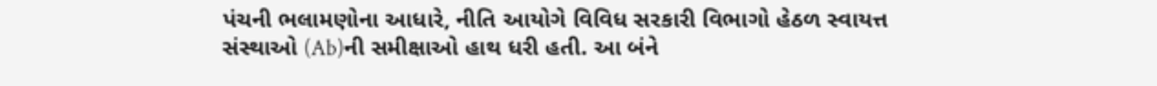પંચની ભલામણોના આધારે, નીતિ આયોગે વિવિધ સરકારી વિભાગો હેઠળ સ્વાયત્ત સંસ્થાઓ (Ab)ની સમીક્ષાઓ હાથ ધરી હતી. આ બંને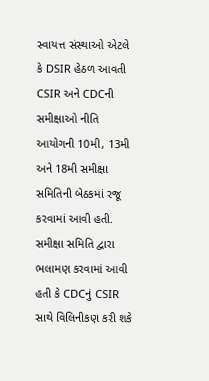સ્વાયત્ત સંસ્થાઓ એટલે કે DSIR હેઠળ આવતી CSIR અને CDCની સમીક્ષાઓ નીતિ આયોગની 10મી, 13મી અને 18મી સમીક્ષા સમિતિની બેઠકમાં રજૂ કરવામાં આવી હતી. સમીક્ષા સમિતિ દ્વારા ભલામણ કરવામાં આવી હતી કે CDCનું CSIR સાથે વિલિનીકણ કરી શકે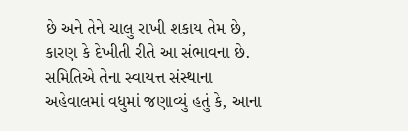છે અને તેને ચાલુ રાખી શકાય તેમ છે, કારણ કે દેખીતી રીતે આ સંભાવના છે. સમિતિએ તેના સ્વાયત્ત સંસ્થાના અહેવાલમાં વધુમાં જણાવ્યું હતું કે, આના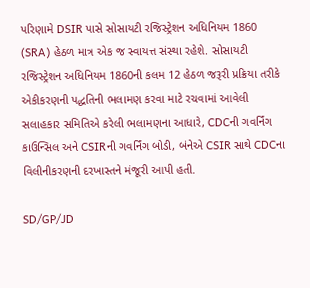પરિણામે DSIR પાસે સોસાયટી રજિસ્ટ્રેશન અધિનિયમ 1860 (SRA) હેઠળ માત્ર એક જ સ્વાયત્ત સંસ્થા રહેશે. સોસાયટી રજિસ્ટ્રેશન અધિનિયમ 1860ની કલમ 12 હેઠળ જરૂરી પ્રક્રિયા તરીકે એકીકરણની પદ્ધતિની ભલામણ કરવા માટે રચવામાં આવેલી સલાહકાર સમિતિએ કરેલી ભલામણના આધારે, CDCની ગવર્નિંગ કાઉન્સિલ અને CSIRની ગવર્નિંગ બોડી, બંનેએ CSIR સાથે CDCના વિલીનીકરણની દરખાસ્તને મંજૂરી આપી હતી.

SD/GP/JD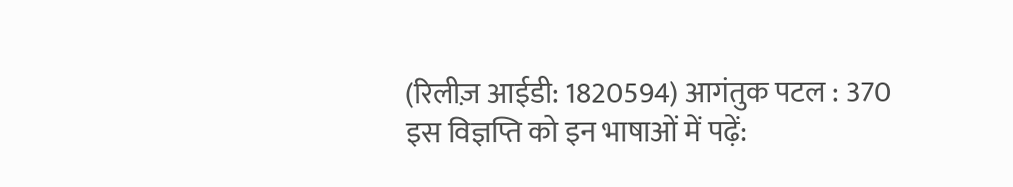(रिलीज़ आईडी: 1820594) आगंतुक पटल : 370
इस विज्ञप्ति को इन भाषाओं में पढ़ें: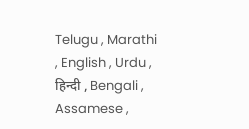Telugu , Marathi , English , Urdu , हिन्दी , Bengali , Assamese ,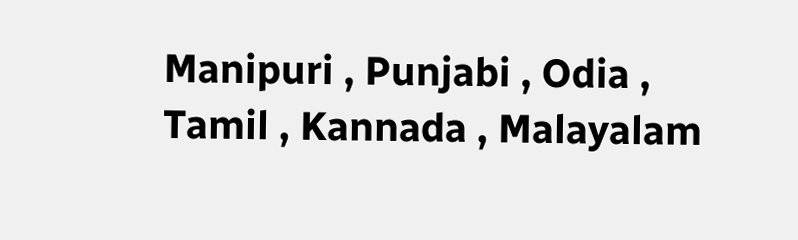Manipuri , Punjabi , Odia , Tamil , Kannada , Malayalam